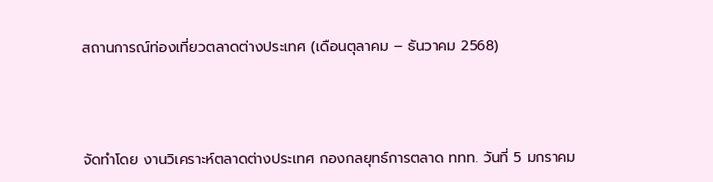สถานการณ์ท่องเที่ยวตลาดต่างประเทศ (เดือนตุลาคม – ธันวาคม 2568)



จัดทำโดย งานวิเคราะห์ตลาดต่างประเทศ กองกลยุทธ์การตลาด ททท. วันที่ 5 มกราคม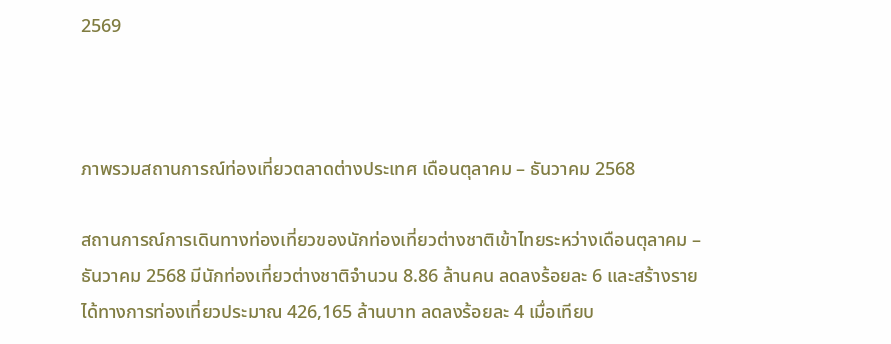2569



ภาพรวมสถานการณ์ท่องเที่ยวตลาดต่างประเทศ เดือนตุลาคม – ธันวาคม 2568

สถานการณ์การเดินทางท่องเที่ยวของนักท่องเที่ยวต่างชาติเข้าไทยระหว่างเดือนตุลาคม – ธันวาคม 2568 มีนักท่องเที่ยวต่างชาติจำนวน 8.86 ล้านคน ลดลงร้อยละ 6 และสร้างรายได้ทางการท่องเที่ยวประมาณ 426,165 ล้านบาท ลดลงร้อยละ 4 เมื่อเทียบ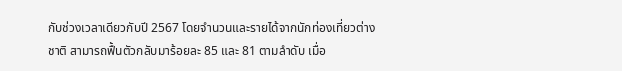กับช่วงเวลาเดียวกับปี 2567 โดยจำนวนและรายได้จากนักท่องเที่ยวต่างชาติ สามารถฟื้นตัวกลับมาร้อยละ 85 และ 81 ตามลำดับ เมื่อ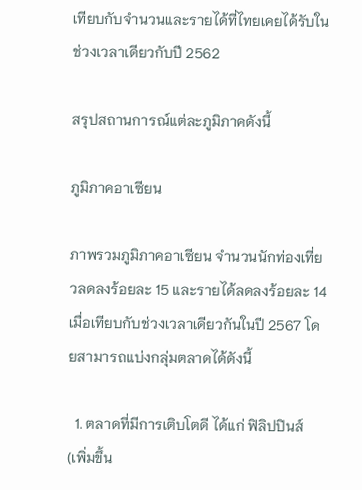เทียบกับจำนวนและรายได้ที่ไทยเคยได้รับในช่วงเวลาเดียวกับปี 2562

สรุปสถานการณ์แต่ละภูมิภาคดังนี้

ภูมิภาคอาเซียน

ภาพรวมภูมิภาคอาเซียน จำนวนนักท่องเที่ยวลดลงร้อยละ 15 และรายได้ลดลงร้อยละ 14 เมื่อเทียบกับช่วงเวลาเดียวกันในปี 2567 โดยสามารถแบ่งกลุ่มตลาดได้ดังนี้

  1. ตลาดที่มีการเติบโตดี ได้แก่ ฟิลิปปินส์ (เพิ่มขึ้น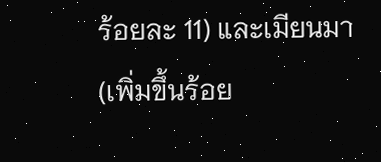ร้อยละ 11) และเมียนมา (เพิ่มขึ้นร้อย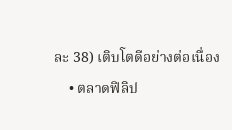ละ 38) เติบโตดีอย่างต่อเนื่อง
    • ตลาดฟิลิป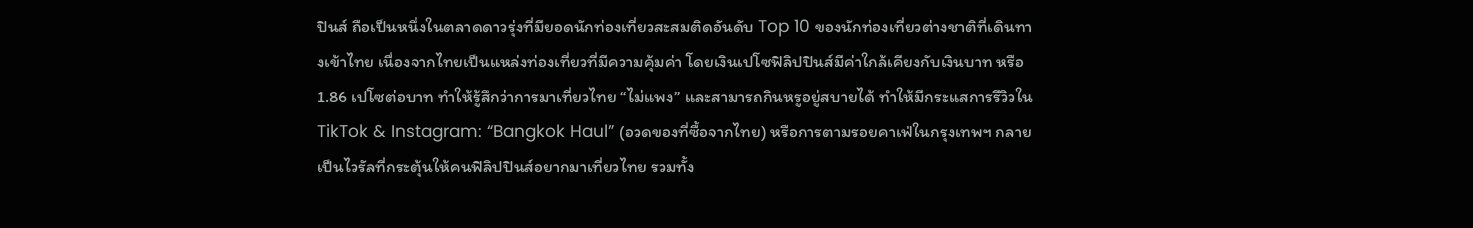ปินส์ ถือเป็นหนึ่งในตลาดดาวรุ่งที่มียอดนักท่องเที่ยวสะสมติดอันดับ Top 10 ของนักท่องเที่ยวต่างชาติที่เดินทางเข้าไทย เนื่องจากไทยเป็นแหล่งท่องเที่ยวที่มีความคุ้มค่า โดยเงินเปโซฟิลิปปินส์มีค่าใกล้เคียงกับเงินบาท หรือ 1.86 เปโซต่อบาท ทำให้รู้สึกว่าการมาเที่ยวไทย “ไม่แพง” และสามารถกินหรูอยู่สบายได้ ทำให้มีกระแสการรีวิวใน TikTok & Instagram: “Bangkok Haul” (อวดของที่ซื้อจากไทย) หรือการตามรอยคาเฟ่ในกรุงเทพฯ กลายเป็นไวรัลที่กระตุ้นให้คนฟิลิปปินส์อยากมาเที่ยวไทย รวมทั้ง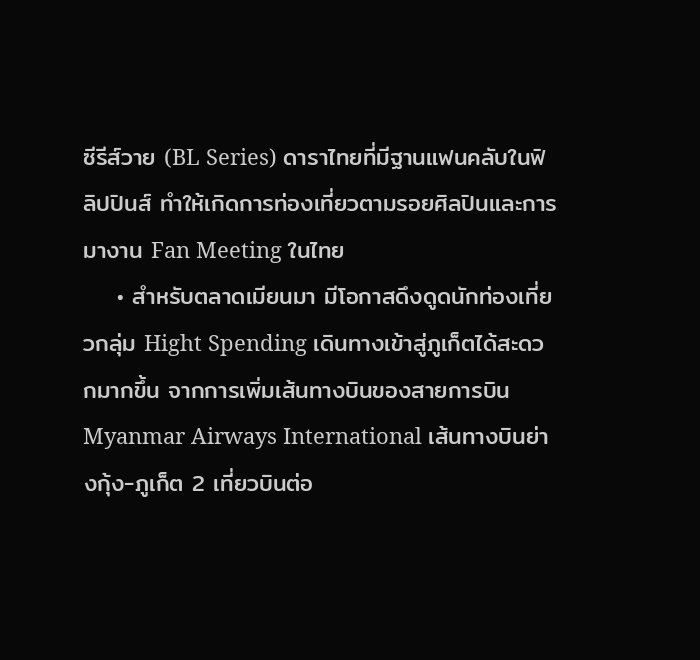ซีรีส์วาย (BL Series) ดาราไทยที่มีฐานแฟนคลับในฟิลิปปินส์ ทำให้เกิดการท่องเที่ยวตามรอยศิลปินและการมางาน Fan Meeting ในไทย
    • สำหรับตลาดเมียนมา มีโอกาสดึงดูดนักท่องเที่ยวกลุ่ม Hight Spending เดินทางเข้าสู่ภูเก็ตได้สะดวกมากขึ้น จากการเพิ่มเส้นทางบินของสายการบิน Myanmar Airways International เส้นทางบินย่างกุ้ง-ภูเก็ต 2 เที่ยวบินต่อ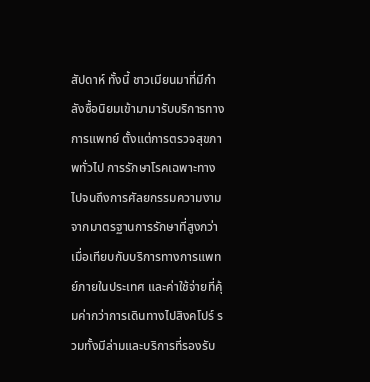สัปดาห์ ทั้งนี้ ชาวเมียนมาที่มีกำลังซื้อนิยมเข้ามามารับบริการทางการแพทย์ ตั้งแต่การตรวจสุขภาพทั่วไป การรักษาโรคเฉพาะทาง ไปจนถึงการศัลยกรรมความงาม จากมาตรฐานการรักษาที่สูงกว่าเมื่อเทียบกับบริการทางการแพทย์ภายในประเทศ และค่าใช้จ่ายที่คุ้มค่ากว่าการเดินทางไปสิงคโปร์ รวมทั้งมีล่ามและบริการที่รองรับ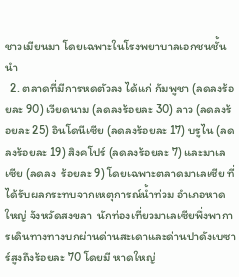ชาวเมียนมา โดยเฉพาะในโรงพยาบาลเอกชนชั้นนำ
  2. ตลาดที่มีการหดตัวลง ได้แก่ กัมพูชา (ลดลงร้อยละ 90) เวียดนาม (ลดลงร้อยละ 30) ลาว (ลดลงร้อยละ 25) อินโดนีเซีย (ลดลงร้อยละ 17) บรูไน (ลดลงร้อยละ 19) สิงคโปร์ (ลดลงร้อยละ 7) และมาเลเซีย (ลดลง  ร้อยละ 9) โดยเฉพาะตลาดมาเลเซีย ที่ได้รับผลกระทบจากเหตุการณ์น้ำท่วม อำเภอหาดใหญ่ จังหวัดสงขลา  นักท่องเที่ยวมาเลเซียพึ่งพาการเดินทางทางบกผ่านด่านสะเดาและด่านปาดังเบซาร์สูงถึงร้อยละ 70 โดยมี หาดใหญ่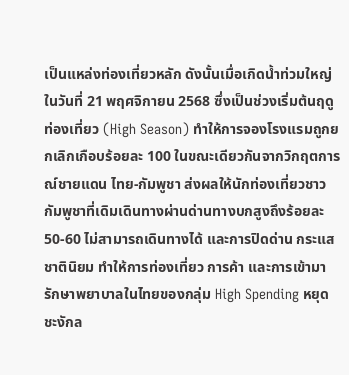เป็นแหล่งท่องเที่ยวหลัก ดังนั้นเมื่อเกิดน้ำท่วมใหญ่ในวันที่ 21 พฤศจิกายน 2568 ซึ่งเป็นช่วงเริ่มต้นฤดูท่องเที่ยว (High Season) ทำให้การจองโรงแรมถูกยกเลิกเกือบร้อยละ 100 ในขณะเดียวกันจากวิกฤตการณ์ชายแดน ไทย-กัมพูชา ส่งผลให้นักท่องเที่ยวชาวกัมพูชาที่เดิมเดินทางผ่านด่านทางบกสูงถึงร้อยละ 50-60 ไม่สามารถเดินทางได้ และการปิดด่าน กระแสชาตินิยม ทำให้การท่องเที่ยว การค้า และการเข้ามารักษาพยาบาลในไทยของกลุ่ม High Spending หยุดชะงักล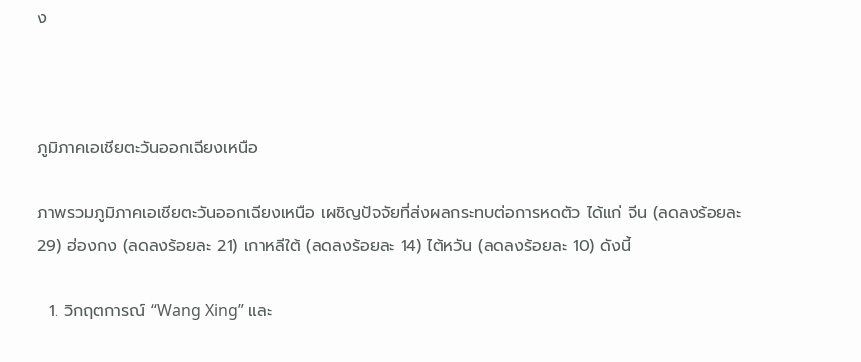ง



ภูมิภาคเอเชียตะวันออกเฉียงเหนือ

ภาพรวมภูมิภาคเอเชียตะวันออกเฉียงเหนือ เผชิญปัจจัยที่ส่งผลกระทบต่อการหดตัว ได้แก่ จีน (ลดลงร้อยละ 29) ฮ่องกง (ลดลงร้อยละ 21) เกาหลีใต้ (ลดลงร้อยละ 14) ไต้หวัน (ลดลงร้อยละ 10) ดังนี้

  1. วิกฤตการณ์ “Wang Xing” และ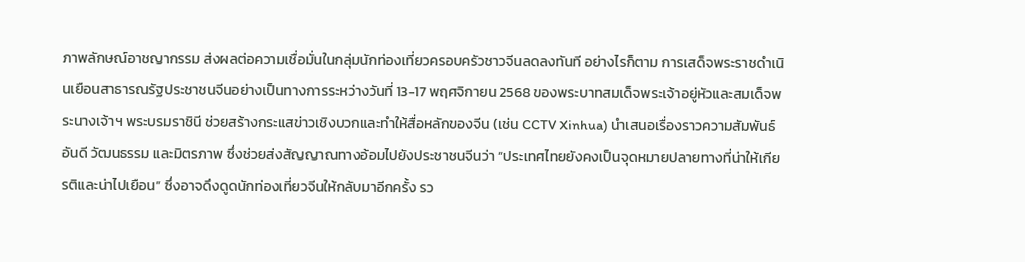ภาพลักษณ์อาชญากรรม ส่งผลต่อความเชื่อมั่นในกลุ่มนักท่องเที่ยวครอบครัวชาวจีนลดลงทันที อย่างไรก็ตาม การเสด็จพระราชดำเนินเยือนสาธารณรัฐประชาชนจีนอย่างเป็นทางการระหว่างวันที่ 13-17 พฤศจิกายน 2568 ของพระบาทสมเด็จพระเจ้าอยู่หัวและสมเด็จพระนางเจ้าฯ พระบรมราชินี ช่วยสร้างกระแสข่าวเชิงบวกและทำให้สื่อหลักของจีน (เช่น CCTV Xinhua) นำเสนอเรื่องราวความสัมพันธ์อันดี วัฒนธรรม และมิตรภาพ ซึ่งช่วยส่งสัญญาณทางอ้อมไปยังประชาชนจีนว่า “ประเทศไทยยังคงเป็นจุดหมายปลายทางที่น่าให้เกียรติและน่าไปเยือน” ซึ่งอาจดึงดูดนักท่องเที่ยวจีนให้กลับมาอีกครั้ง รว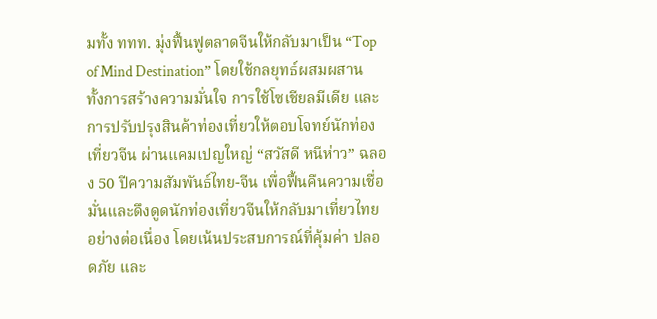มทั้ง ททท. มุ่งฟื้นฟูตลาดจีนให้กลับมาเป็น “Top of Mind Destination” โดยใช้กลยุทธ์ผสมผสาน ทั้งการสร้างความมั่นใจ การใช้โซเชียลมีเดีย และการปรับปรุงสินค้าท่องเที่ยวให้ตอบโจทย์นักท่องเที่ยวจีน ผ่านแคมเปญใหญ่ “สวัสดี หนีห่าว” ฉลอง 50 ปีความสัมพันธ์ไทย-จีน เพื่อฟื้นคืนความเชื่อมั่นและดึงดูดนักท่องเที่ยวจีนให้กลับมาเที่ยวไทยอย่างต่อเนื่อง โดยเน้นประสบการณ์ที่คุ้มค่า ปลอดภัย และ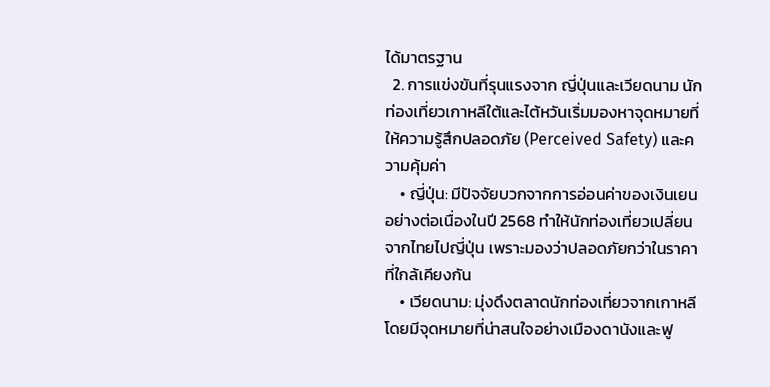ได้มาตรฐาน
  2. การแข่งขันที่รุนแรงจาก ญี่ปุ่นและเวียดนาม นักท่องเที่ยวเกาหลีใต้และไต้หวันเริ่มมองหาจุดหมายที่ให้ความรู้สึกปลอดภัย (Perceived Safety) และความคุ้มค่า
    • ญี่ปุ่น: มีปัจจัยบวกจากการอ่อนค่าของเงินเยนอย่างต่อเนื่องในปี 2568 ทำให้นักท่องเที่ยวเปลี่ยนจากไทยไปญี่ปุ่น เพราะมองว่าปลอดภัยกว่าในราคาที่ใกล้เคียงกัน
    • เวียดนาม: มุ่งดึงตลาดนักท่องเที่ยวจากเกาหลี โดยมีจุดหมายที่น่าสนใจอย่างเมืองดานังและฟู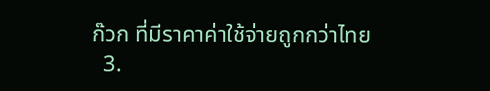ก๊วก ที่มีราคาค่าใช้จ่ายถูกกว่าไทย
  3.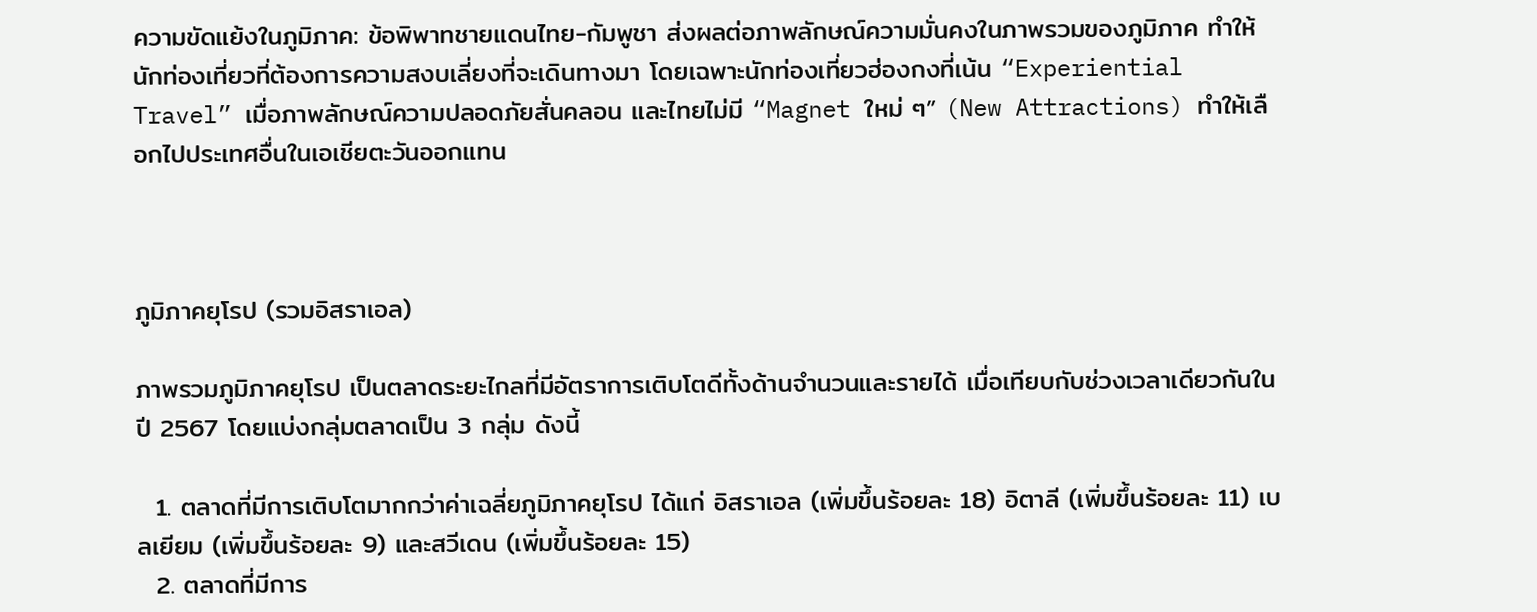ความขัดแย้งในภูมิภาค: ข้อพิพาทชายแดนไทย-กัมพูชา ส่งผลต่อภาพลักษณ์ความมั่นคงในภาพรวมของภูมิภาค ทำให้นักท่องเที่ยวที่ต้องการความสงบเลี่ยงที่จะเดินทางมา โดยเฉพาะนักท่องเที่ยวฮ่องกงที่เน้น “Experiential Travel” เมื่อภาพลักษณ์ความปลอดภัยสั่นคลอน และไทยไม่มี “Magnet ใหม่ ๆ” (New Attractions) ทำให้เลือกไปประเทศอื่นในเอเชียตะวันออกแทน



ภูมิภาคยุโรป (รวมอิสราเอล)

ภาพรวมภูมิภาคยุโรป เป็นตลาดระยะไกลที่มีอัตราการเติบโตดีทั้งด้านจำนวนและรายได้ เมื่อเทียบกับช่วงเวลาเดียวกันในปี 2567 โดยแบ่งกลุ่มตลาดเป็น 3 กลุ่ม ดังนี้

  1. ตลาดที่มีการเติบโตมากกว่าค่าเฉลี่ยภูมิภาคยุโรป ได้แก่ อิสราเอล (เพิ่มขึ้นร้อยละ 18) อิตาลี (เพิ่มขึ้นร้อยละ 11) เบลเยียม (เพิ่มขึ้นร้อยละ 9) และสวีเดน (เพิ่มขึ้นร้อยละ 15)
  2. ตลาดที่มีการ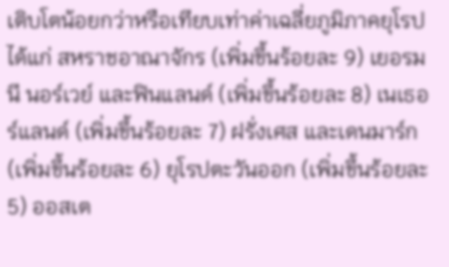เติบโตน้อยกว่าหรือเทียบเท่าค่าเฉลี่ยภูมิภาคยุโรป ได้แก่ สหราชอาณาจักร (เพิ่มขึ้นร้อยละ 9) เยอรมนี นอร์เวย์ และฟินแลนด์ (เพิ่มขึ้นร้อยละ 8) เนเธอร์แลนด์ (เพิ่มขึ้นร้อยละ 7) ฝรั่งเศส และเดนมาร์ก (เพิ่มขึ้นร้อยละ 6) ยุโรปตะวันออก (เพิ่มขึ้นร้อยละ 5) ออสเต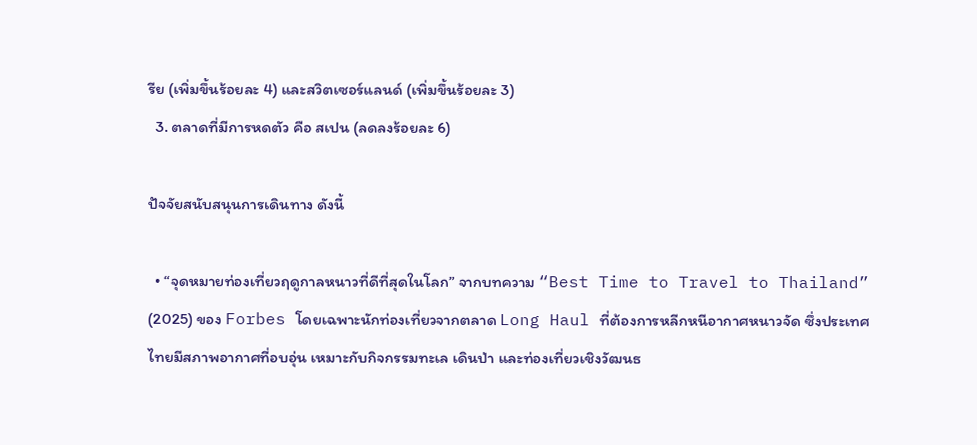รีย (เพิ่มขึ้นร้อยละ 4) และสวิตเซอร์แลนด์ (เพิ่มขึ้นร้อยละ 3)
  3. ตลาดที่มีการหดตัว คือ สเปน (ลดลงร้อยละ 6)

ปัจจัยสนับสนุนการเดินทาง ดังนี้

  • “จุดหมายท่องเที่ยวฤดูกาลหนาวที่ดีที่สุดในโลก” จากบทความ “Best Time to Travel to Thailand” (2025) ของ Forbes โดยเฉพาะนักท่องเที่ยวจากตลาด Long Haul ที่ต้องการหลีกหนีอากาศหนาวจัด ซึ่งประเทศไทยมีสภาพอากาศที่อบอุ่น เหมาะกับกิจกรรมทะเล เดินป่า และท่องเที่ยวเชิงวัฒนธ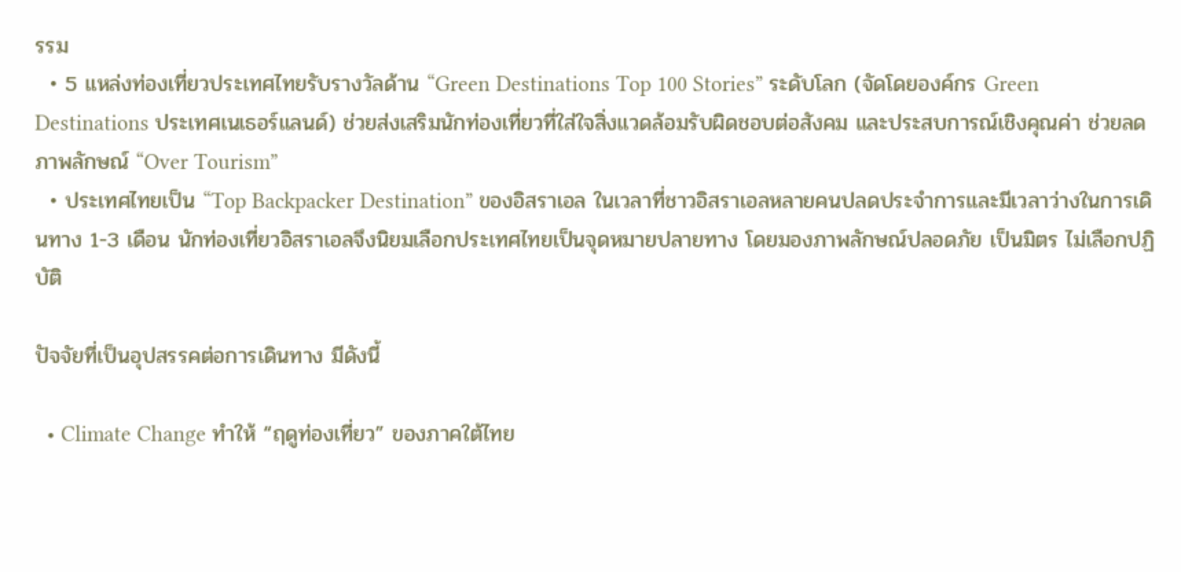รรม
  • 5 แหล่งท่องเที่ยวประเทศไทยรับรางวัลด้าน “Green Destinations Top 100 Stories” ระดับโลก (จัดโดยองค์กร Green Destinations ประเทศเนเธอร์แลนด์) ช่วยส่งเสริมนักท่องเที่ยวที่ใส่ใจสิ่งแวดล้อมรับผิดชอบต่อสังคม และประสบการณ์เชิงคุณค่า ช่วยลดภาพลักษณ์ “Over Tourism”
  • ประเทศไทยเป็น “Top Backpacker Destination” ของอิสราเอล ในเวลาที่ชาวอิสราเอลหลายคนปลดประจำการและมีเวลาว่างในการเดินทาง 1-3 เดือน นักท่องเที่ยวอิสราเอลจึงนิยมเลือกประเทศไทยเป็นจุดหมายปลายทาง โดยมองภาพลักษณ์ปลอดภัย เป็นมิตร ไม่เลือกปฏิบัติ

ปัจจัยที่เป็นอุปสรรคต่อการเดินทาง มีดังนี้

  • Climate Change ทำให้ “ฤดูท่องเที่ยว” ของภาคใต้ไทย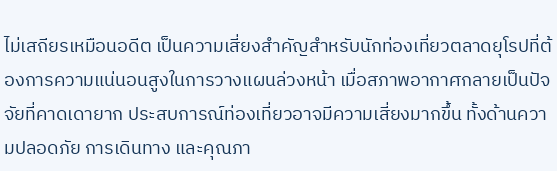ไม่เสถียรเหมือนอดีต เป็นความเสี่ยงสำคัญสำหรับนักท่องเที่ยวตลาดยุโรปที่ต้องการความแน่นอนสูงในการวางแผนล่วงหน้า เมื่อสภาพอากาศกลายเป็นปัจจัยที่คาดเดายาก ประสบการณ์ท่องเที่ยวอาจมีความเสี่ยงมากขึ้น ทั้งด้านความปลอดภัย การเดินทาง และคุณภา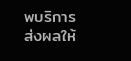พบริการ ส่งผลให้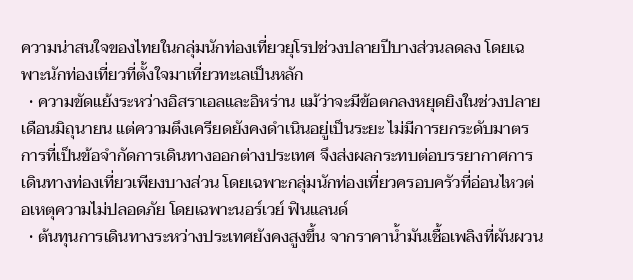ความน่าสนใจของไทยในกลุ่มนักท่องเที่ยวยุโรปช่วงปลายปีบางส่วนลดลง โดยเฉพาะนักท่องเที่ยวที่ตั้งใจมาเที่ยวทะเลเป็นหลัก
  • ความขัดแย้งระหว่างอิสราเอลและอิหร่าน แม้ว่าจะมีข้อตกลงหยุดยิงในช่วงปลายเดือนมิถุนายน แต่ความตึงเครียดยังคงดำเนินอยู่เป็นระยะ ไม่มีการยกระดับมาตรการที่เป็นข้อจำกัดการเดินทางออกต่างประเทศ จึงส่งผลกระทบต่อบรรยากาศการเดินทางท่องเที่ยวเพียงบางส่วน โดยเฉพาะกลุ่มนักท่องเที่ยวครอบครัวที่อ่อนไหวต่อเหตุความไม่ปลอดภัย โดยเฉพาะนอร์เวย์ ฟินแลนด์
  • ต้นทุนการเดินทางระหว่างประเทศยังคงสูงขึ้น จากราคาน้ำมันเชื้อเพลิงที่ผันผวน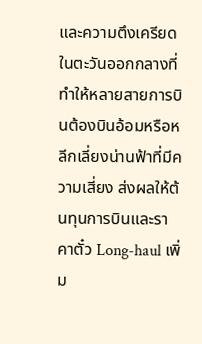และความตึงเครียดในตะวันออกกลางที่ทำให้หลายสายการบินต้องบินอ้อมหรือหลีกเลี่ยงน่านฟ้าที่มีความเสี่ยง ส่งผลให้ต้นทุนการบินและราคาตั๋ว Long-haul เพิ่ม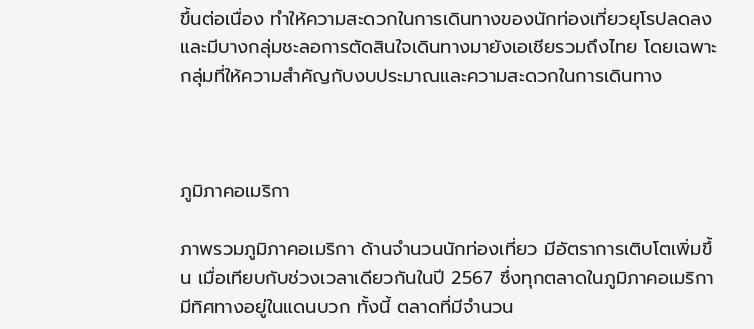ขึ้นต่อเนื่อง ทำให้ความสะดวกในการเดินทางของนักท่องเที่ยวยุโรปลดลง และมีบางกลุ่มชะลอการตัดสินใจเดินทางมายังเอเชียรวมถึงไทย โดยเฉพาะกลุ่มที่ให้ความสำคัญกับงบประมาณและความสะดวกในการเดินทาง



ภูมิภาคอเมริกา

ภาพรวมภูมิภาคอเมริกา ด้านจำนวนนักท่องเที่ยว มีอัตราการเติบโตเพิ่มขึ้น เมื่อเทียบกับช่วงเวลาเดียวกันในปี 2567 ซึ่งทุกตลาดในภูมิภาคอเมริกามีทิศทางอยู่ในแดนบวก ทั้งนี้ ตลาดที่มีจำนวน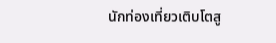นักท่องเที่ยวเติบโตสู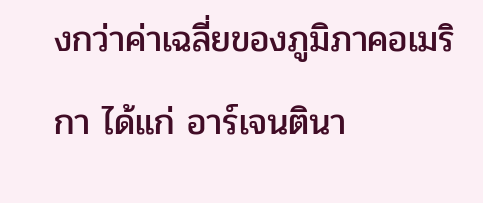งกว่าค่าเฉลี่ยของภูมิภาคอเมริกา ได้แก่ อาร์เจนตินา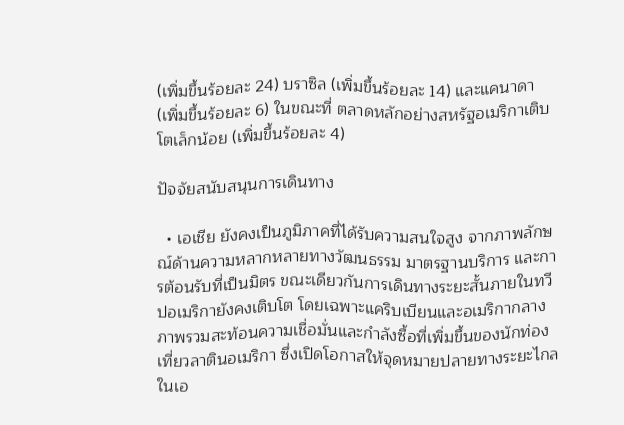(เพิ่มขึ้นร้อยละ 24) บราซิล (เพิ่มขึ้นร้อยละ 14) และแคนาดา (เพิ่มขึ้นร้อยละ 6) ในขณะที่ ตลาดหลักอย่างสหรัฐอเมริกาเติบโตเล็กน้อย (เพิ่มขึ้นร้อยละ 4)

ปัจจัยสนับสนุนการเดินทาง

  • เอเชีย ยังคงเป็นภูมิภาคที่ได้รับความสนใจสูง จากภาพลักษณ์ด้านความหลากหลายทางวัฒนธรรม มาตรฐานบริการ และการต้อนรับที่เป็นมิตร ขณะเดียวกันการเดินทางระยะสั้นภายในทวีปอเมริกายังคงเติบโต โดยเฉพาะแคริบเบียนและอเมริกากลาง ภาพรวมสะท้อนความเชื่อมั่นและกำลังซื้อที่เพิ่มขึ้นของนักท่องเที่ยวลาตินอเมริกา ซึ่งเปิดโอกาสให้จุดหมายปลายทางระยะไกลในเอ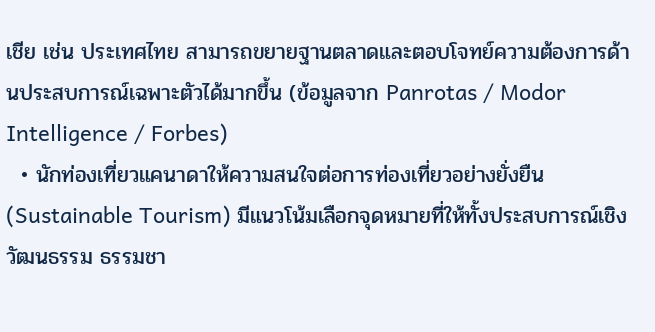เชีย เช่น ประเทศไทย สามารถขยายฐานตลาดและตอบโจทย์ความต้องการด้านประสบการณ์เฉพาะตัวได้มากขึ้น (ข้อมูลจาก Panrotas / Modor Intelligence / Forbes)
  • นักท่องเที่ยวแคนาดาให้ความสนใจต่อการท่องเที่ยวอย่างยั่งยืน (Sustainable Tourism) มีแนวโน้มเลือกจุดหมายที่ให้ทั้งประสบการณ์เชิงวัฒนธรรม ธรรมชา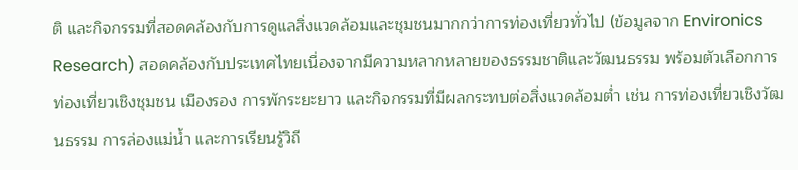ติ และกิจกรรมที่สอดคล้องกับการดูแลสิ่งแวดล้อมและชุมชนมากกว่าการท่องเที่ยวทั่วไป (ข้อมูลจาก Environics Research) สอดคล้องกับประเทศไทยเนื่องจากมีความหลากหลายของธรรมชาติและวัฒนธรรม พร้อมตัวเลือกการท่องเที่ยวเชิงชุมชน เมืองรอง การพักระยะยาว และกิจกรรมที่มีผลกระทบต่อสิ่งแวดล้อมต่ำ เช่น การท่องเที่ยวเชิงวัฒนธรรม การล่องแม่น้ำ และการเรียนรู้วิถี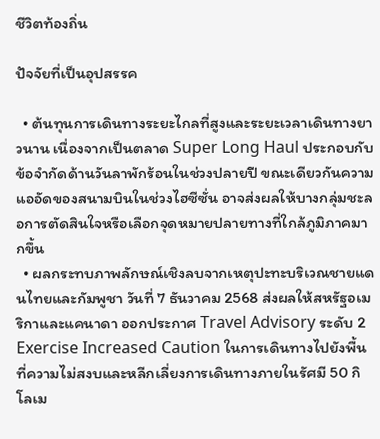ชีวิตท้องถิ่น

ปัจจัยที่เป็นอุปสรรค

  • ต้นทุนการเดินทางระยะไกลที่สูงและระยะเวลาเดินทางยาวนาน เนื่องจากเป็นตลาด Super Long Haul ประกอบกับข้อจำกัดด้านวันลาพักร้อนในช่วงปลายปี ขณะเดียวกันความแออัดของสนามบินในช่วงไฮซีซั่น อาจส่งผลให้บางกลุ่มชะลอการตัดสินใจหรือเลือกจุดหมายปลายทางที่ใกล้ภูมิภาคมากขึ้น
  • ผลกระทบภาพลักษณ์เชิงลบจากเหตุปะทะบริเวณชายแดนไทยและกัมพูชา วันที่ 7 ธันวาคม 2568 ส่งผลให้สหรัฐอเมริกาและแคนาดา ออกประกาศ Travel Advisory ระดับ 2 Exercise Increased Caution ในการเดินทางไปยังพื้นที่ความไม่สงบและหลีกเลี่ยงการเดินทางภายในรัศมี 50 กิโลเม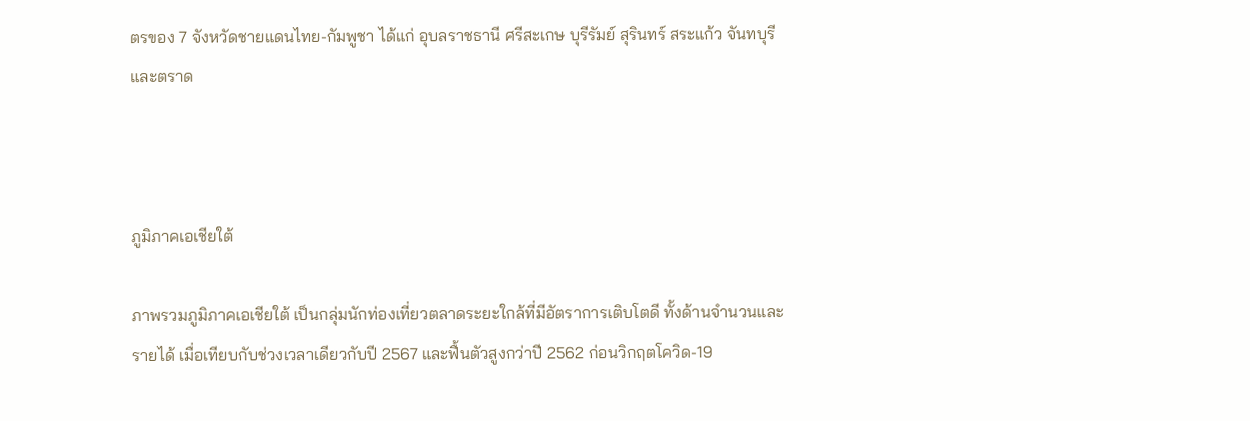ตรของ 7 จังหวัดชายแดนไทย-กัมพูชา ได้แก่ อุบลราชธานี ศรีสะเกษ บุรีรัมย์ สุรินทร์ สระแก้ว จันทบุรี และตราด



ภูมิภาคเอเชียใต้

ภาพรวมภูมิภาคเอเชียใต้ เป็นกลุ่มนักท่องเที่ยวตลาดระยะใกล้ที่มีอัตราการเติบโตดี ทั้งด้านจำนวนและรายได้ เมื่อเทียบกับช่วงเวลาเดียวกับปี 2567 และฟื้นตัวสูงกว่าปี 2562 ก่อนวิกฤตโควิด-19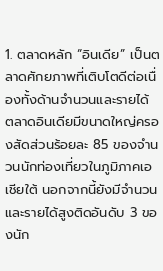1. ตลาดหลัก “อินเดีย” เป็นตลาดศักยภาพที่เติบโตดีต่อเนื่องทั้งด้านจำนวนและรายได้ ตลาดอินเดียมีขนาดใหญ่ครองสัดส่วนร้อยละ 85 ของจำนวนนักท่องเที่ยวในภูมิภาคเอเชียใต้ นอกจากนี้ยังมีจำนวนและรายได้สูงติดอันดับ 3 ของนัก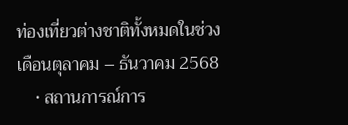ท่องเที่ยวต่างชาติทั้งหมดในช่วงเดือนตุลาคม – ธันวาคม 2568
    • สถานการณ์การ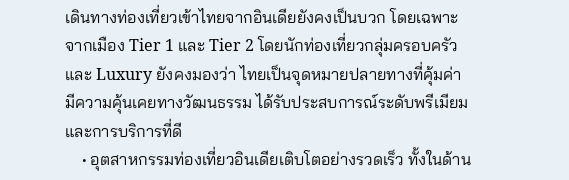เดินทางท่องเที่ยวเข้าไทยจากอินเดียยังคงเป็นบวก โดยเฉพาะจากเมือง Tier 1 และ Tier 2 โดยนักท่องเที่ยวกลุ่มครอบครัว และ Luxury ยังคงมองว่า ไทยเป็นจุดหมายปลายทางที่คุ้มค่า มีความคุ้นเคยทางวัฒนธรรม ได้รับประสบการณ์ระดับพรีเมียมและการบริการที่ดี
    • อุตสาหกรรมท่องเที่ยวอินเดียเติบโตอย่างรวดเร็ว ทั้งในด้าน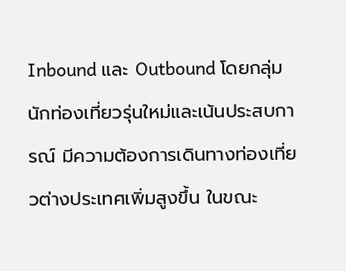Inbound และ Outbound โดยกลุ่มนักท่องเที่ยวรุ่นใหม่และเน้นประสบการณ์ มีความต้องการเดินทางท่องเที่ยวต่างประเทศเพิ่มสูงขึ้น ในขณะ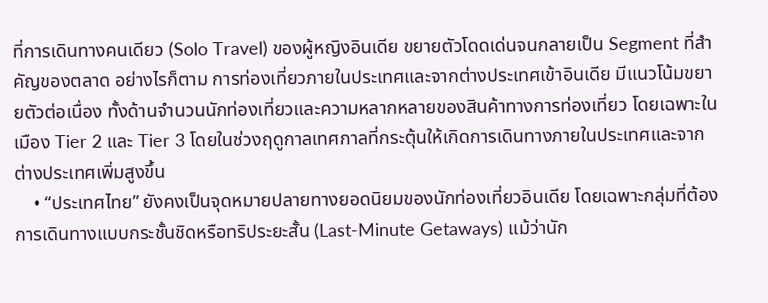ที่การเดินทางคนเดียว (Solo Travel) ของผู้หญิงอินเดีย ขยายตัวโดดเด่นจนกลายเป็น Segment ที่สำคัญของตลาด อย่างไรก็ตาม การท่องเที่ยวภายในประเทศและจากต่างประเทศเข้าอินเดีย มีแนวโน้มขยายตัวต่อเนื่อง ทั้งด้านจำนวนนักท่องเที่ยวและความหลากหลายของสินค้าทางการท่องเที่ยว โดยเฉพาะในเมือง Tier 2 และ Tier 3 โดยในช่วงฤดูกาลเทศกาลที่กระตุ้นให้เกิดการเดินทางภายในประเทศและจากต่างประเทศเพิ่มสูงขึ้น
    • “ประเทศไทย” ยังคงเป็นจุดหมายปลายทางยอดนิยมของนักท่องเที่ยวอินเดีย โดยเฉพาะกลุ่มที่ต้องการเดินทางแบบกระชั้นชิดหรือทริประยะสั้น (Last-Minute Getaways) แม้ว่านัก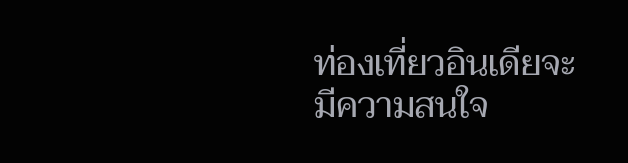ท่องเที่ยวอินเดียจะมีความสนใจ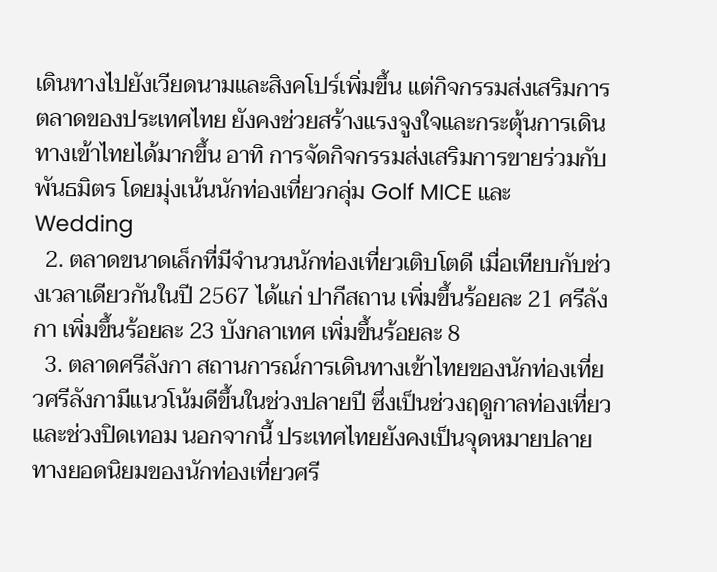เดินทางไปยังเวียดนามและสิงคโปร์เพิ่มขึ้น แต่กิจกรรมส่งเสริมการตลาดของประเทศไทย ยังคงช่วยสร้างแรงจูงใจและกระตุ้นการเดินทางเข้าไทยได้มากขึ้น อาทิ การจัดกิจกรรมส่งเสริมการขายร่วมกับพันธมิตร โดยมุ่งเน้นนักท่องเที่ยวกลุ่ม Golf MICE และ Wedding
  2. ตลาดขนาดเล็กที่มีจำนวนนักท่องเที่ยวเติบโตดี เมื่อเทียบกับช่วงเวลาเดียวกันในปี 2567 ได้แก่ ปากีสถาน เพิ่มขึ้นร้อยละ 21 ศรีลังกา เพิ่มขึ้นร้อยละ 23 บังกลาเทศ เพิ่มขึ้นร้อยละ 8
  3. ตลาดศรีลังกา สถานการณ์การเดินทางเข้าไทยของนักท่องเที่ยวศรีลังกามีแนวโน้มดีขึ้นในช่วงปลายปี ซึ่งเป็นช่วงฤดูกาลท่องเที่ยวและช่วงปิดเทอม นอกจากนี้ ประเทศไทยยังคงเป็นจุดหมายปลายทางยอดนิยมของนักท่องเที่ยวศรี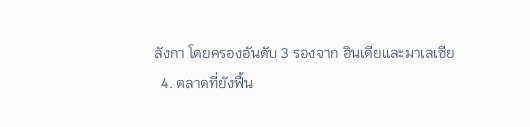ลังกา โดยครองอันดับ 3 รองจาก อินเดียและมาเลเซีย
  4. ตลาดที่ยังฟื้น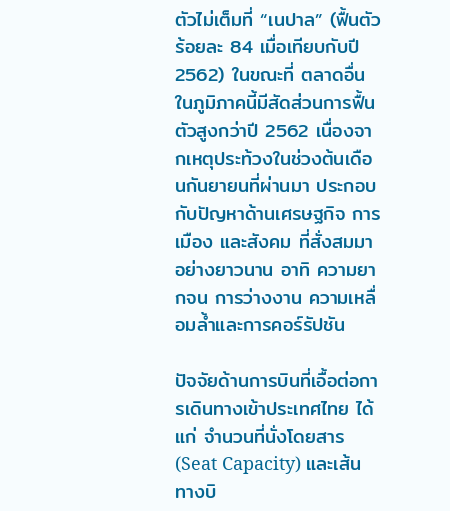ตัวไม่เต็มที่ “เนปาล” (ฟื้นตัวร้อยละ 84 เมื่อเทียบกับปี 2562) ในขณะที่ ตลาดอื่นในภูมิภาคนี้มีสัดส่วนการฟื้นตัวสูงกว่าปี 2562 เนื่องจากเหตุประท้วงในช่วงต้นเดือนกันยายนที่ผ่านมา ประกอบกับปัญหาด้านเศรษฐกิจ การเมือง และสังคม ที่สั่งสมมาอย่างยาวนาน อาทิ ความยากจน การว่างงาน ความเหลื่อมล้ำและการคอร์รัปชัน

ปัจจัยด้านการบินที่เอื้อต่อการเดินทางเข้าประเทศไทย ได้แก่ จำนวนที่นั่งโดยสาร (Seat Capacity) และเส้นทางบิ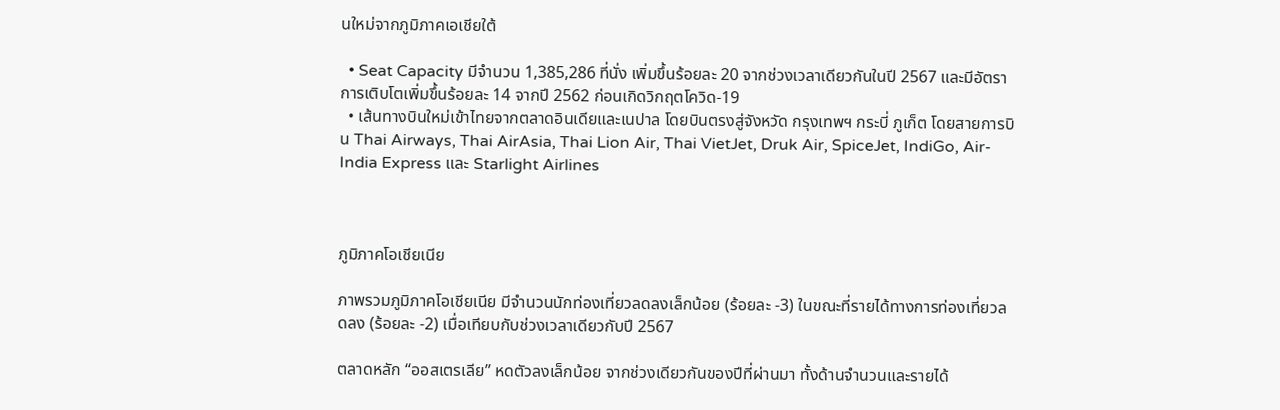นใหม่จากภูมิภาคเอเชียใต้

  • Seat Capacity มีจำนวน 1,385,286 ที่นั่ง เพิ่มขึ้นร้อยละ 20 จากช่วงเวลาเดียวกันในปี 2567 และมีอัตราการเติบโตเพิ่มขึ้นร้อยละ 14 จากปี 2562 ก่อนเกิดวิกฤตโควิด-19
  • เส้นทางบินใหม่เข้าไทยจากตลาดอินเดียและเนปาล โดยบินตรงสู่จังหวัด กรุงเทพฯ กระบี่ ภูเก็ต โดยสายการบิน Thai Airways, Thai AirAsia, Thai Lion Air, Thai VietJet, Druk Air, SpiceJet, IndiGo, Air-India Express และ Starlight Airlines



ภูมิภาคโอเชียเนีย

ภาพรวมภูมิภาคโอเชียเนีย มีจำนวนนักท่องเที่ยวลดลงเล็กน้อย (ร้อยละ -3) ในขณะที่รายได้ทางการท่องเที่ยวลดลง (ร้อยละ -2) เมื่อเทียบกับช่วงเวลาเดียวกับปี 2567

ตลาดหลัก “ออสเตรเลีย” หดตัวลงเล็กน้อย จากช่วงเดียวกันของปีที่ผ่านมา ทั้งด้านจำนวนและรายได้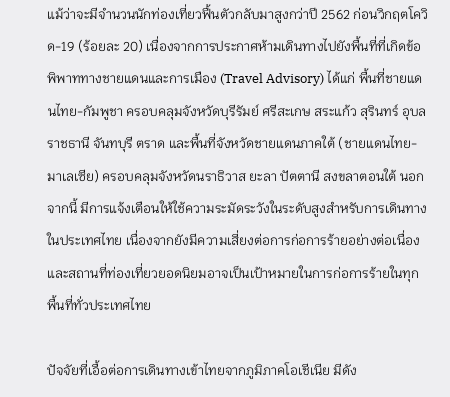แม้ว่าจะมีจำนวนนักท่องเที่ยวฟื้นตัวกลับมาสูงกว่าปี 2562 ก่อนวิกฤตโควิด-19 (ร้อยละ 20) เนื่องจากการประกาศห้ามเดินทางไปยังพื้นที่ที่เกิดข้อพิพาททางชายแดนและการเมือง (Travel Advisory) ได้แก่ พื้นที่ชายแดนไทย-กัมพูชา ครอบคลุมจังหวัดบุรีรัมย์ ศรีสะเกษ สระแก้ว สุรินทร์ อุบลราชธานี จันทบุรี ตราด และพื้นที่จังหวัดชายแดนภาคใต้ (ชายแดนไทย-มาเลเซีย) ครอบคลุมจังหวัดนราธิวาส ยะลา ปัตตานี สงขลาตอนใต้ นอกจากนี้ มีการแจ้งเตือนให้ใช้ความระมัดระวังในระดับสูงสำหรับการเดินทางในประเทศไทย เนื่องจากยังมีความเสี่ยงต่อการก่อการร้ายอย่างต่อเนื่องและสถานที่ท่องเที่ยวยอดนิยมอาจเป็นเป้าหมายในการก่อการร้ายในทุกพื้นที่ทั่วประเทศไทย

ปัจจัยที่เอื้อต่อการเดินทางเข้าไทยจากภูมิภาคโอเชีเนีย มีดัง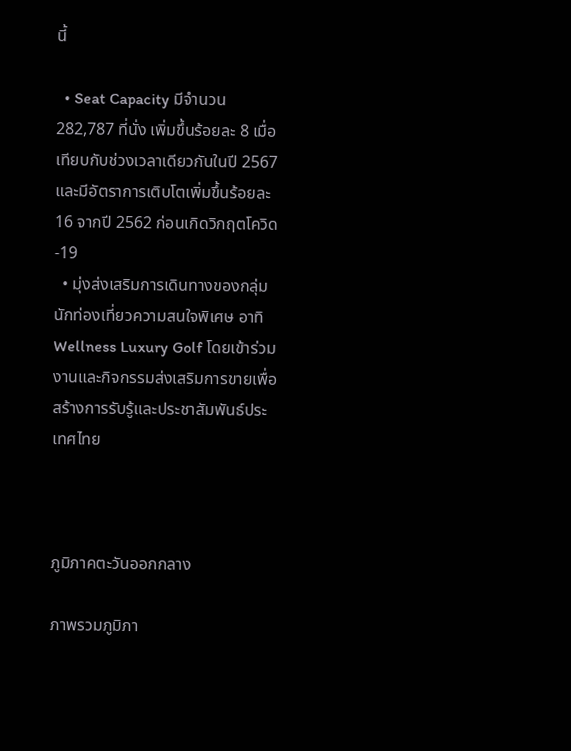นี้

  • Seat Capacity มีจำนวน 282,787 ที่นั่ง เพิ่มขึ้นร้อยละ 8 เมื่อเทียบกับช่วงเวลาเดียวกันในปี 2567 และมีอัตราการเติบโตเพิ่มขึ้นร้อยละ 16 จากปี 2562 ก่อนเกิดวิกฤตโควิด-19
  • มุ่งส่งเสริมการเดินทางของกลุ่มนักท่องเที่ยวความสนใจพิเศษ อาทิ Wellness Luxury Golf โดยเข้าร่วมงานและกิจกรรมส่งเสริมการขายเพื่อสร้างการรับรู้และประชาสัมพันธ์ประเทศไทย



ภูมิภาคตะวันออกกลาง

ภาพรวมภูมิภา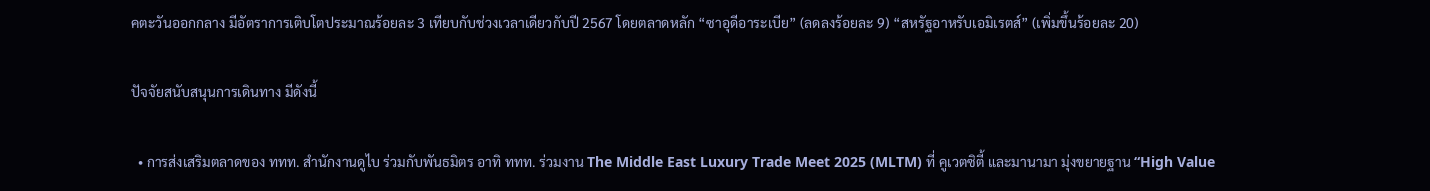คตะวันออกกลาง มีอัตราการเติบโตประมาณร้อยละ 3 เทียบกับช่วงเวลาเดียวกับปี 2567 โดยตลาดหลัก “ซาอุดีอาระเบีย” (ลดลงร้อยละ 9) “สหรัฐอาหรับเอมิเรตส์” (เพิ่มขึ้นร้อยละ 20)

ปัจจัยสนับสนุนการเดินทาง มีดังนี้

  • การส่งเสริมตลาดของ ททท. สำนักงานดูไบ ร่วมกับพันธมิตร อาทิ ททท. ร่วมงาน The Middle East Luxury Trade Meet 2025 (MLTM) ที่ คูเวตซิตี้ และมานามา มุ่งขยายฐาน “High Value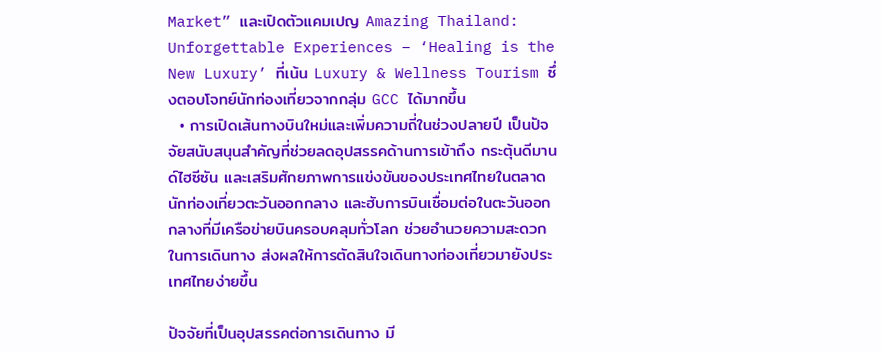Market” และเปิดตัวแคมเปญ Amazing Thailand: Unforgettable Experiences – ‘Healing is the New Luxury’ ที่เน้น Luxury & Wellness Tourism ซึ่งตอบโจทย์นักท่องเที่ยวจากกลุ่ม GCC ได้มากขึ้น
  • การเปิดเส้นทางบินใหม่และเพิ่มความถี่ในช่วงปลายปี เป็นปัจจัยสนับสนุนสำคัญที่ช่วยลดอุปสรรคด้านการเข้าถึง กระตุ้นดีมานด์ไฮซีซัน และเสริมศักยภาพการแข่งขันของประเทศไทยในตลาดนักท่องเที่ยวตะวันออกกลาง และฮับการบินเชื่อมต่อในตะวันออกกลางที่มีเครือข่ายบินครอบคลุมทั่วโลก ช่วยอำนวยความสะดวกในการเดินทาง ส่งผลให้การตัดสินใจเดินทางท่องเที่ยวมายังประเทศไทยง่ายขึ้น

ปัจจัยที่เป็นอุปสรรคต่อการเดินทาง มี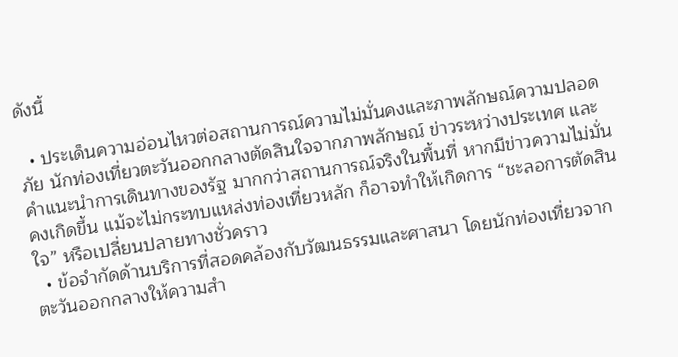ดังนี้

  • ประเด็นความอ่อนไหวต่อสถานการณ์ความไม่มั่นคงและภาพลักษณ์ความปลอดภัย นักท่องเที่ยวตะวันออกกลางตัดสินใจจากภาพลักษณ์ ข่าวระหว่างประเทศ และคำแนะนำการเดินทางของรัฐ มากกว่าสถานการณ์จริงในพื้นที่ หากมีข่าวความไม่มั่นคงเกิดขึ้น แม้จะไม่กระทบแหล่งท่องเที่ยวหลัก ก็อาจทำให้เกิดการ “ชะลอการตัดสินใจ” หรือเปลี่ยนปลายทางชั่วคราว
  • ข้อจำกัดด้านบริการที่สอดคล้องกับวัฒนธรรมและศาสนา โดยนักท่องเที่ยวจากตะวันออกกลางให้ความสำ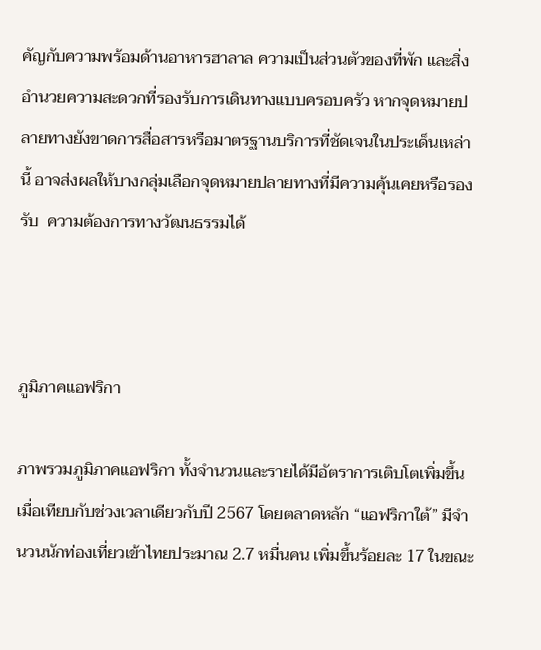คัญกับความพร้อมด้านอาหารฮาลาล ความเป็นส่วนตัวของที่พัก และสิ่งอำนวยความสะดวกที่รองรับการเดินทางแบบครอบครัว หากจุดหมายปลายทางยังขาดการสื่อสารหรือมาตรฐานบริการที่ชัดเจนในประเด็นเหล่านี้ อาจส่งผลให้บางกลุ่มเลือกจุดหมายปลายทางที่มีความคุ้นเคยหรือรองรับ  ความต้องการทางวัฒนธรรมได้



ภูมิภาคแอฟริกา

ภาพรวมภูมิภาคแอฟริกา ทั้งจำนวนและรายได้มีอัตราการเติบโตเพิ่มขึ้น เมื่อเทียบกับช่วงเวลาเดียวกับปี 2567 โดยตลาดหลัก “แอฟริกาใต้” มีจำนวนนักท่องเที่ยวเข้าไทยประมาณ 2.7 หมื่นคน เพิ่มขึ้นร้อยละ 17 ในขณะ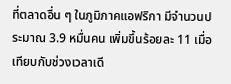ที่ตลาดอื่น ๆ ในภูมิภาคแอฟริกา มีจำนวนประมาณ 3.9 หมื่นคน เพิ่มขึ้นร้อยละ 11 เมื่อเทียบกับช่วงเวลาเดี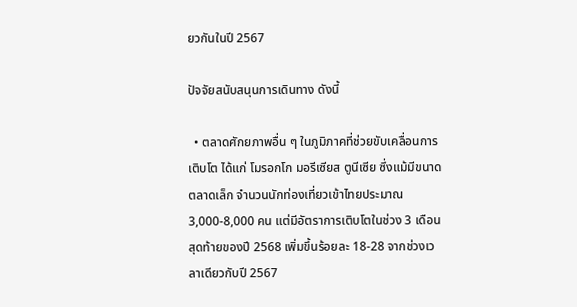ยวกันในปี 2567

ปัจจัยสนับสนุนการเดินทาง ดังนี้

  • ตลาดศักยภาพอื่น ๆ ในภูมิภาคที่ช่วยขับเคลื่อนการเติบโต ได้แก่ โมรอกโก มอรีเซียส ตูนีเซีย ซึ่งแม้มีขนาดตลาดเล็ก จำนวนนักท่องเที่ยวเข้าไทยประมาณ 3,000-8,000 คน แต่มีอัตราการเติบโตในช่วง 3 เดือนสุดท้ายของปี 2568 เพิ่มขึ้นร้อยละ 18-28 จากช่วงเวลาเดียวกับปี 2567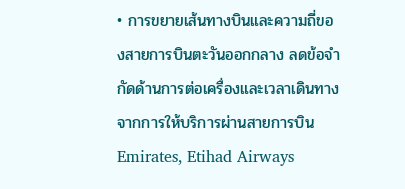• การขยายเส้นทางบินและความถี่ของสายการบินตะวันออกกลาง ลดข้อจำกัดด้านการต่อเครื่องและเวลาเดินทางจากการให้บริการผ่านสายการบิน Emirates, Etihad Airways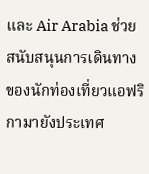และ Air Arabia ช่วยสนับสนุนการเดินทางของนักท่องเที่ยวแอฟริกามายังประเทศ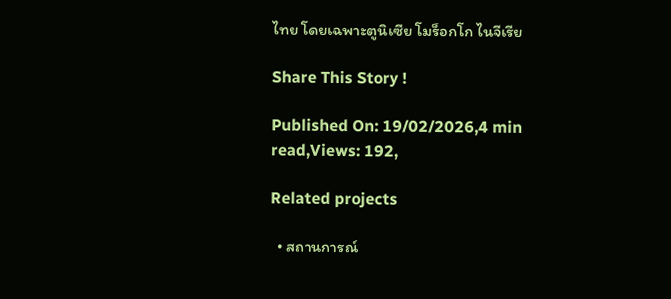ไทย โดยเฉพาะตูนิเซีย โมร็อกโก ไนจีเรีย

Share This Story !

Published On: 19/02/2026,4 min read,Views: 192,

Related projects

  • สถานการณ์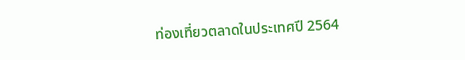ท่องเที่ยวตลาดในประเทศปี 2564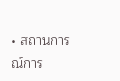• สถานการณ์การ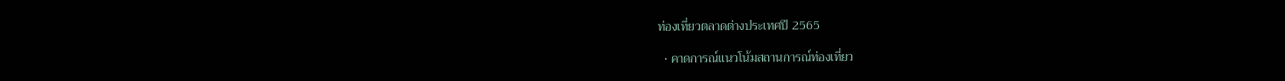ท่องเที่ยวตลาดต่างประเทศปี 2565

  • คาดการณ์แนวโน้มสถานการณ์ท่องเที่ยว